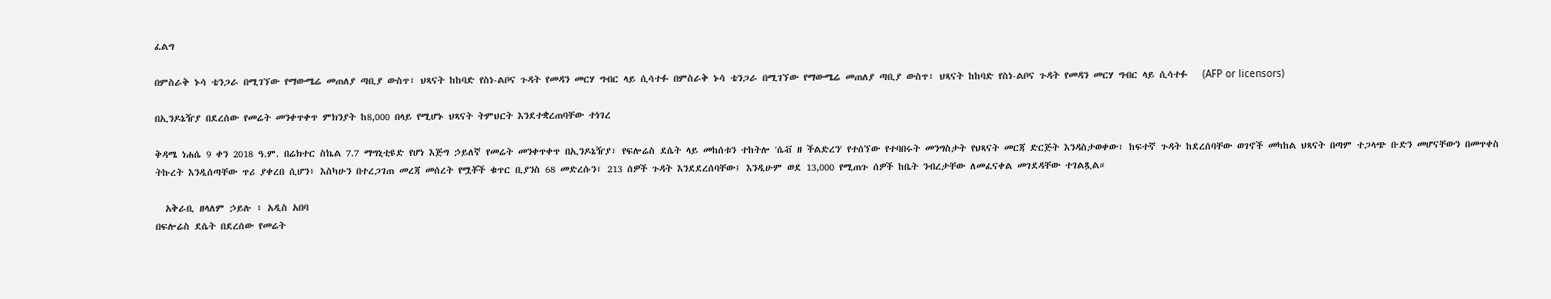ፈልግ

በምስራቅ ኑሳ ቴንጋራ በሚገኘው የማውሜሬ መጠለያ ጣቢያ ውስጥ፣ ህጻናት ከከባድ የስነ-ልቦና ጉዳት የመዳን መርሃ ግብር ላይ ሲሳተፉ በምስራቅ ኑሳ ቴንጋራ በሚገኘው የማውሜሬ መጠለያ ጣቢያ ውስጥ፣ ህጻናት ከከባድ የስነ-ልቦና ጉዳት የመዳን መርሃ ግብር ላይ ሲሳተፉ   (AFP or licensors)

በኢንዶኔዥያ በደረሰው የመሬት መንቀጥቀጥ ምክንያት ከ8,000 በላይ የሚሆኑ ህጻናት ትምህርት እንደተቋረጠባቸው ተነገረ

ቅዳሜ ነሐሴ 9 ቀን 2018 ዓ.ም. በሬክተር ስኬል 7.7 ማግኒቲዩድ የሆነ እጅግ ኃይለኛ የመሬት መንቀጥቀጥ በኢንዶኔዥያ፣ የፍሎሬስ ደሴት ላይ መከሰቱን ተከትሎ 'ሴቭ ዘ ችልድረን' የተሰኘው የተባበሩት መንግስታት የህጻናት መርጃ ድርጅት እንዳስታወቀው፣ ከፍተኛ ጉዳት ከደረሰባቸው ወገኖች መካከል ህጻናት በጣም ተጋላጭ ቡድን መሆናቸውን በመጥቀስ ትኩረት እንዲሰጣቸው ጥሪ ያቀረበ ሲሆን፥ እስካሁን በተረጋገጠ መረጃ መሰረት የሟቾች ቁጥር ቢያንስ 68 መድረሱን፣ 213 ሰዎች ጉዳት እንደደረሰባቸው፤ እንዲሁም ወደ 13,000 የሚጠጉ ሰዎች ከቤት ንብረታቸው ለመፈናቀል መገደዳቸው ተገልጿል።

  አቅራቢ ዘላለም ኃይሉ ፥ አዲስ አበባ
በፍሎሬስ ደሴት በደረሰው የመሬት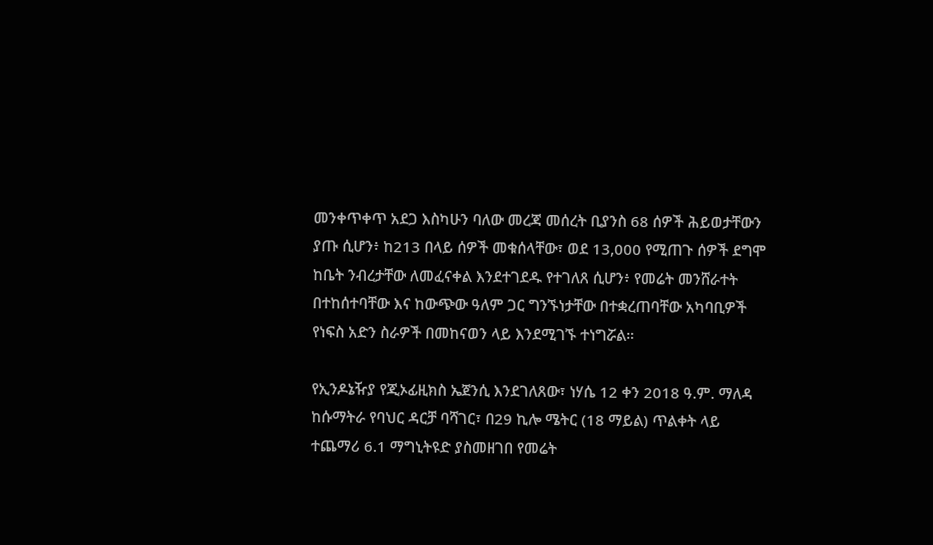መንቀጥቀጥ አደጋ እስካሁን ባለው መረጃ መሰረት ቢያንስ 68 ሰዎች ሕይወታቸውን ያጡ ሲሆን፥ ከ213 በላይ ሰዎች መቁሰላቸው፣ ወደ 13,000 የሚጠጉ ሰዎች ደግሞ ከቤት ንብረታቸው ለመፈናቀል እንደተገደዱ የተገለጸ ሲሆን፥ የመሬት መንሸራተት በተከሰተባቸው እና ከውጭው ዓለም ጋር ግንኙነታቸው በተቋረጠባቸው አካባቢዎች የነፍስ አድን ስራዎች በመከናወን ላይ እንደሚገኙ ተነግሯል።

የኢንዶኔዥያ የጂኦፊዚክስ ኤጀንሲ እንደገለጸው፣ ነሃሴ 12 ቀን 2018 ዓ.ም. ማለዳ ከሱማትራ የባህር ዳርቻ ባሻገር፣ በ29 ኪሎ ሜትር (18 ማይል) ጥልቀት ላይ ተጨማሪ 6.1 ማግኒትዩድ ያስመዘገበ የመሬት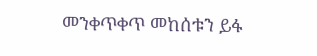መንቀጥቀጥ መከሰቱን ይፋ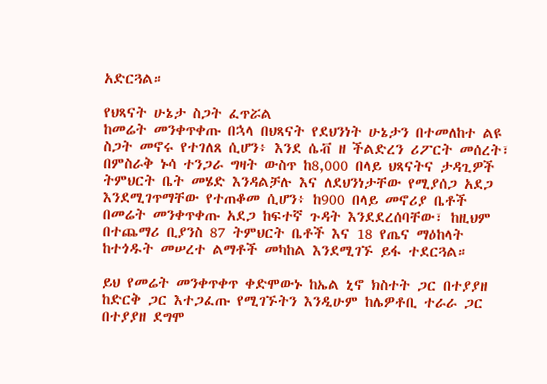አድርጓል።

የህጻናት ሁኔታ ስጋት ፈጥሯል
ከመሬት መንቀጥቀጡ በኋላ በህጻናት የደህንነት ሁኔታን በተመለከተ ልዩ ስጋት መኖሩ የተገለጸ ሲሆን፥ እንደ ሴቭ ዘ ችልድረን ሪፖርት መሰረት፣ በምስራቅ ኑሳ ተንጋራ ግዛት ውስጥ ከ8,000 በላይ ህጻናትና ታዳጊዎች ትምህርት ቤት መሄድ እንዳልቻሉ እና ለደህንነታቸው የሚያሰጋ አደጋ እንደሚገጥማቸው የተጠቆመ ሲሆን፥ ከ900 በላይ መኖሪያ ቤቶች በመሬት መንቀጥቀጡ አደጋ ከፍተኛ ጉዳት እንደደረሰባቸው፣ ከዚህም በተጨማሪ ቢያንስ 87 ትምህርት ቤቶች እና 18 የጤና ማዕከላት ከተጎዱት መሠረተ ልማቶች መካከል እንደሚገኙ ይፋ ተደርጓል።

ይህ የመሬት መንቀጥቀጥ ቀድሞውኑ ከኤል ኒኖ ክስተት ጋር በተያያዘ ከድርቅ ጋር እተጋፈጡ የሚገኙትን እንዲሁም ከሌዎቶቢ ተራራ ጋር በተያያዘ ደግሞ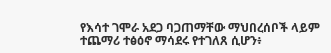የእሳተ ገሞራ አደጋ ባጋጠማቸው ማህበረሰቦች ላይም ተጨማሪ ተፅዕኖ ማሳደሩ የተገለጸ ሲሆን፥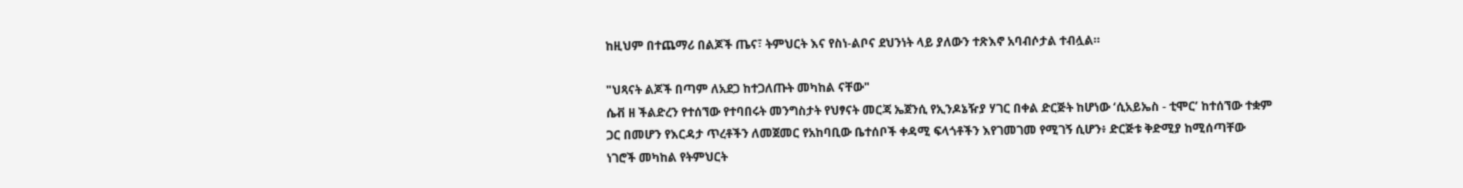ከዚህም በተጨማሪ በልጆች ጤና፣ ትምህርት እና የስነ-ልቦና ደህንነት ላይ ያለውን ተጽእኖ አባብሶታል ተብሏል።

"ህጻናት ልጆች በጣም ለአደጋ ከተጋለጡት መካከል ናቸው"
ሴቭ ዘ ችልድረን የተሰኘው የተባበሩት መንግስታት የህፃናት መርጃ ኤጀንሲ የኢንዶኔዥያ ሃገር በቀል ድርጅት ከሆነው ‘ሲአይኤስ - ቲሞር’ ከተሰኘው ተቋም ጋር በመሆን የእርዳታ ጥረቶችን ለመጀመር የአከባቢው ቤተሰቦች ቀዳሚ ፍላጎቶችን እየገመገመ የሚገኝ ሲሆን፥ ድርጅቱ ቅድሚያ ከሚሰጣቸው ነገሮች መካከል የትምህርት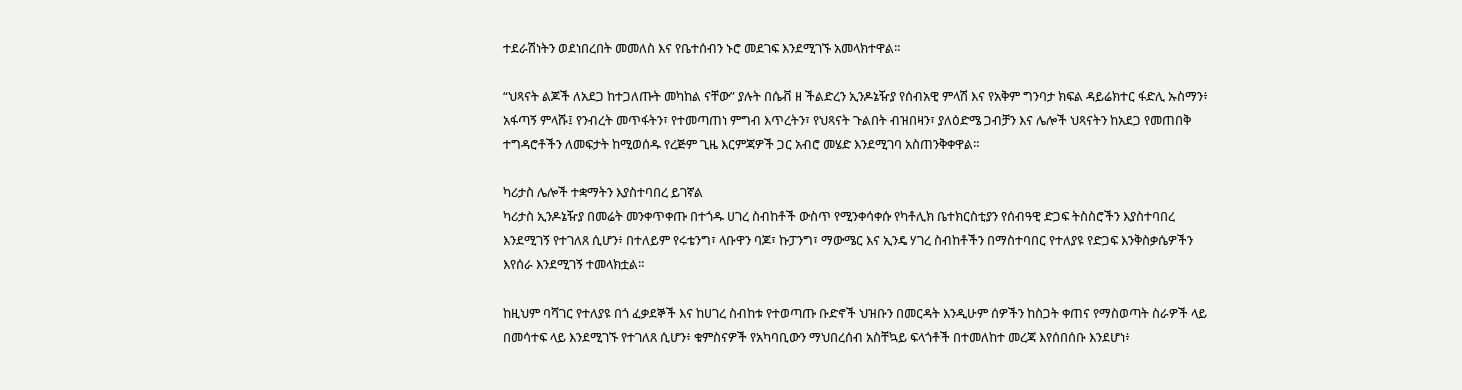ተደራሽነትን ወደነበረበት መመለስ እና የቤተሰብን ኑሮ መደገፍ እንደሚገኙ አመላክተዋል።

“ህጻናት ልጆች ለአደጋ ከተጋለጡት መካከል ናቸው” ያሉት በሴቭ ዘ ችልድረን ኢንዶኔዥያ የሰብአዊ ምላሽ እና የአቅም ግንባታ ክፍል ዳይሬክተር ፋድሊ ኡስማን፥ አፋጣኝ ምላሹ፤ የንብረት መጥፋትን፣ የተመጣጠነ ምግብ እጥረትን፣ የህጻናት ጉልበት ብዝበዛን፣ ያለዕድሜ ጋብቻን እና ሌሎች ህጻናትን ከአደጋ የመጠበቅ ተግዳሮቶችን ለመፍታት ከሚወሰዱ የረጅም ጊዜ እርምጃዎች ጋር አብሮ መሄድ እንደሚገባ አስጠንቅቀዋል።

ካሪታስ ሌሎች ተቋማትን እያስተባበረ ይገኛል
ካሪታስ ኢንዶኔዥያ በመሬት መንቀጥቀጡ በተጎዱ ሀገረ ስብከቶች ውስጥ የሚንቀሳቀሱ የካቶሊክ ቤተክርስቲያን የሰብዓዊ ድጋፍ ትስስሮችን እያስተባበረ እንደሚገኝ የተገለጸ ሲሆን፥ በተለይም የሩቴንግ፣ ላቡዋን ባጆ፣ ኩፓንግ፣ ማውሜር እና ኢንዴ ሃገረ ስብከቶችን በማስተባበር የተለያዩ የድጋፍ እንቅስቃሴዎችን እየሰራ እንደሚገኝ ተመላክቷል።

ከዚህም ባሻገር የተለያዩ በጎ ፈቃደኞች እና ከሀገረ ስብከቱ የተወጣጡ ቡድኖች ህዝቡን በመርዳት እንዲሁም ሰዎችን ከስጋት ቀጠና የማስወጣት ስራዎች ላይ በመሳተፍ ላይ እንደሚገኙ የተገለጸ ሲሆን፥ ቁምስናዎች የአካባቢውን ማህበረሰብ አስቸኳይ ፍላጎቶች በተመለከተ መረጃ እየሰበሰቡ እንደሆነ፥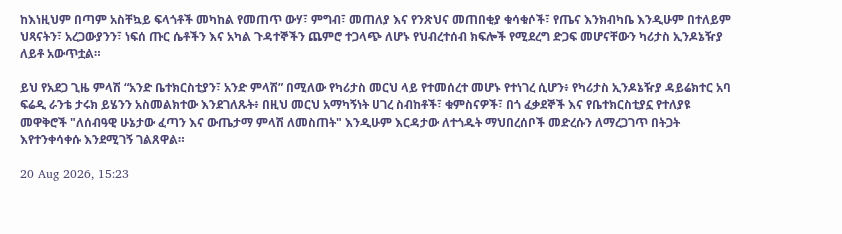ከእነዚህም በጣም አስቸኳይ ፍላጎቶች መካከል የመጠጥ ውሃ፣ ምግብ፣ መጠለያ እና የንጽህና መጠበቂያ ቁሳቁሶች፣ የጤና እንክብካቤ እንዲሁም በተለይም ህጻናትን፣ አረጋውያንን፣ ነፍሰ ጡር ሴቶችን እና አካል ጉዳተኞችን ጨምሮ ተጋላጭ ለሆኑ የህብረተሰብ ክፍሎች የሚደረግ ድጋፍ መሆናቸውን ካሪታስ ኢንዶኔዥያ ለይቶ አውጥቷል።

ይህ የአደጋ ጊዜ ምላሽ “አንድ ቤተክርስቲያን፣ አንድ ምላሽ” በሚለው የካሪታስ መርህ ላይ የተመሰረተ መሆኑ የተነገረ ሲሆን፥ የካሪታስ ኢንዶኔዥያ ዳይሬክተር አባ ፍሬዲ ራንቴ ታሩክ ይሄንን አስመልክተው እንደገለጹት፥ በዚህ መርህ አማካኝነት ሀገረ ስብከቶች፣ ቁምስናዎች፣ በጎ ፈቃደኞች እና የቤተክርስቲያኗ የተለያዩ መዋቅሮች "ለሰብዓዊ ሁኔታው ፈጣን እና ውጤታማ ምላሽ ለመስጠት" እንዲሁም እርዳታው ለተጎዱት ማህበረሰቦች መድረሱን ለማረጋገጥ በትጋት እየተንቀሳቀሱ እንደሚገኝ ገልጸዋል።

20 Aug 2026, 15:23